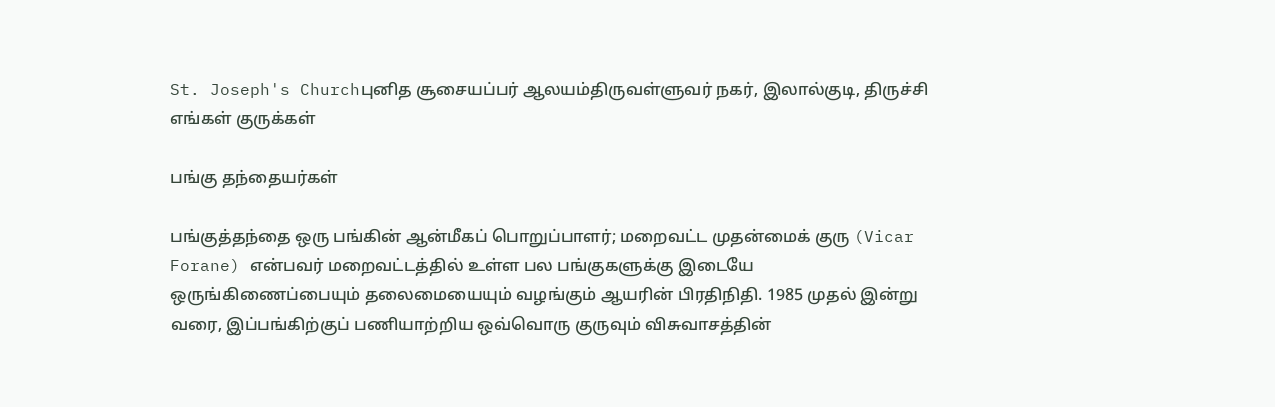St. Joseph's Churchபுனித சூசையப்பர் ஆலயம்திருவள்ளுவர் நகர், இலால்குடி, திருச்சி
எங்கள் குருக்கள்

பங்கு தந்தையர்கள்

பங்குத்தந்தை ஒரு பங்கின் ஆன்மீகப் பொறுப்பாளர்; மறைவட்ட முதன்மைக் குரு (Vicar Forane) என்பவர் மறைவட்டத்தில் உள்ள பல பங்குகளுக்கு இடையே ஒருங்கிணைப்பையும் தலைமையையும் வழங்கும் ஆயரின் பிரதிநிதி. 1985 முதல் இன்று வரை, இப்பங்கிற்குப் பணியாற்றிய ஒவ்வொரு குருவும் விசுவாசத்தின்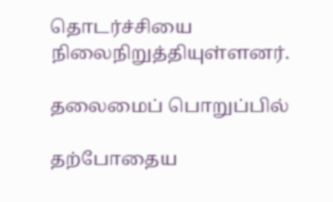தொடர்ச்சியை நிலைநிறுத்தியுள்ளனர்.

தலைமைப் பொறுப்பில்

தற்போதைய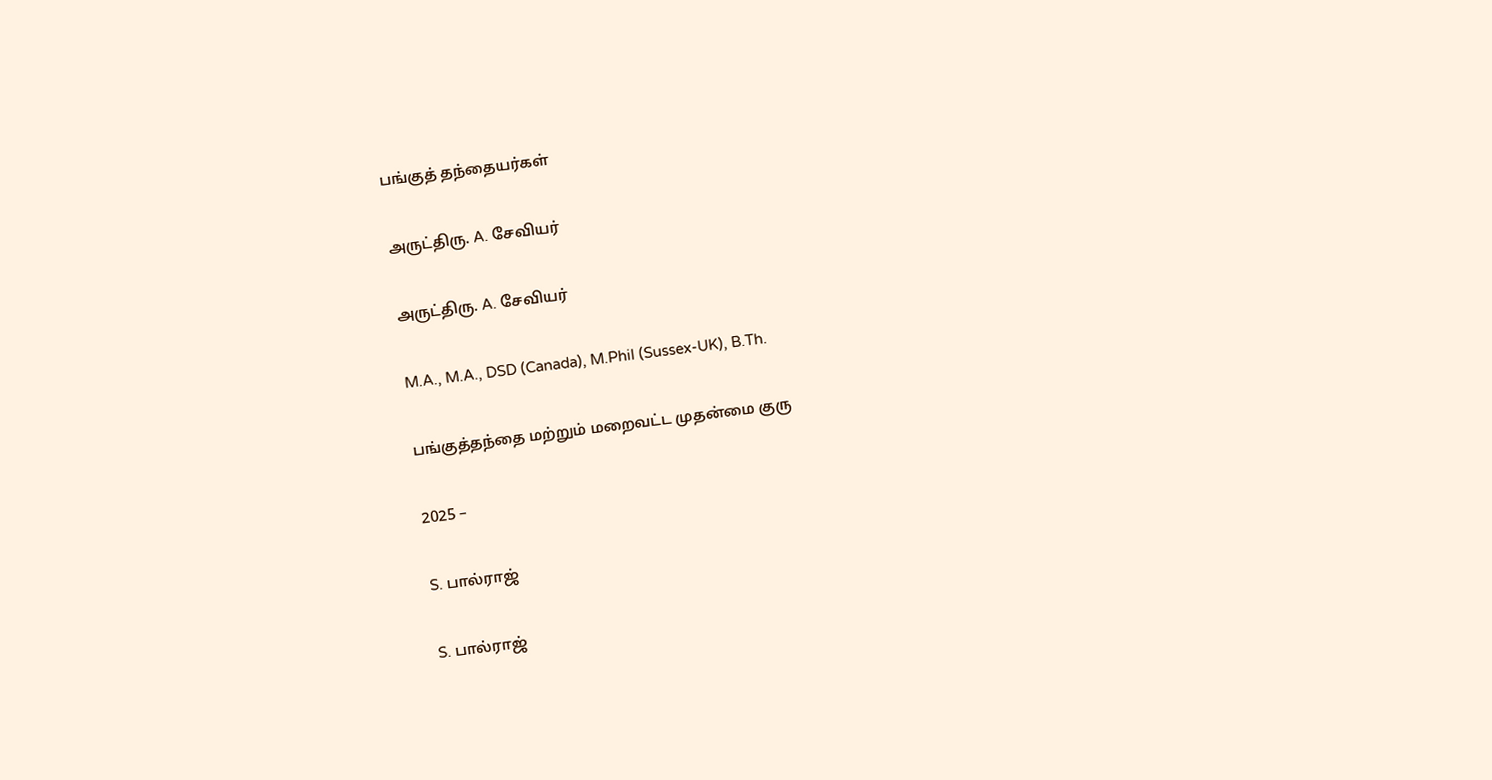பங்குத் தந்தையர்கள்

அருட்திரு. A. சேவியர்

அருட்திரு. A. சேவியர்

M.A., M.A., DSD (Canada), M.Phil (Sussex-UK), B.Th.

பங்குத்தந்தை மற்றும் மறைவட்ட முதன்மை குரு

2025 –

S. பால்ராஜ்

S. பால்ராஜ்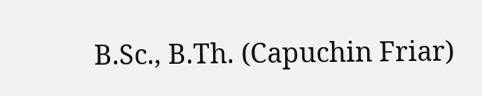B.Sc., B.Th. (Capuchin Friar)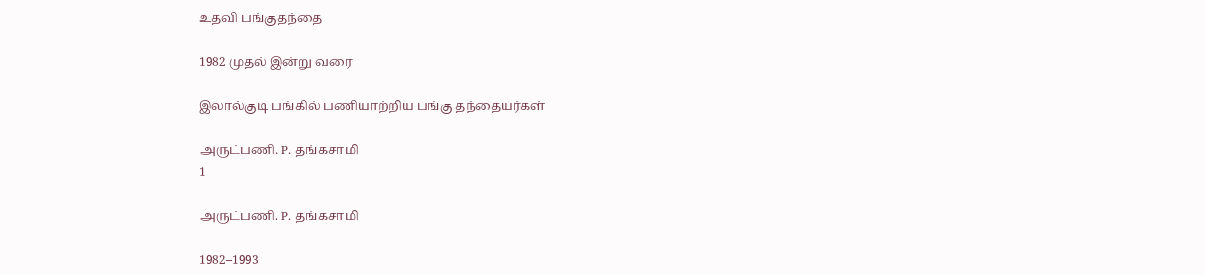உதவி பங்குதந்தை

1982 முதல் இன்று வரை

இலால்குடி பங்கில் பணியாற்றிய பங்கு தந்தையர்கள்

அருட்பணி. P. தங்கசாமி
1

அருட்பணி. P. தங்கசாமி

1982–1993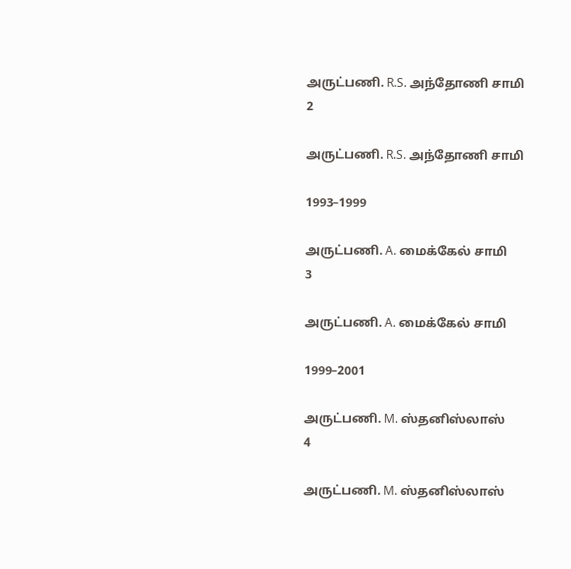அருட்பணி. R.S. அந்தோணி சாமி
2

அருட்பணி. R.S. அந்தோணி சாமி

1993–1999

அருட்பணி. A. மைக்கேல் சாமி
3

அருட்பணி. A. மைக்கேல் சாமி

1999–2001

அருட்பணி. M. ஸ்தனிஸ்லாஸ்
4

அருட்பணி. M. ஸ்தனிஸ்லாஸ்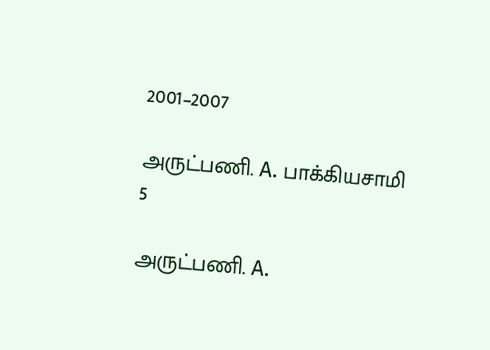2001–2007

அருட்பணி. A. பாக்கியசாமி
5

அருட்பணி. A.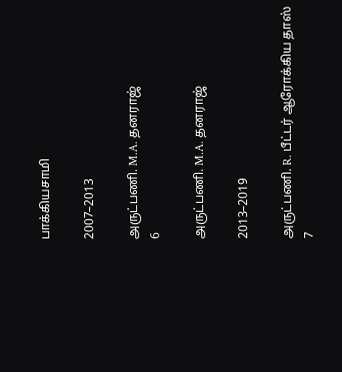பாக்கியசாமி

2007–2013

அருட்பணி. M.A. தனராஜ்
6

அருட்பணி. M.A. தனராஜ்

2013–2019

அருட்பணி. R. பீட்டர் ஆரோக்கிய தாஸ்
7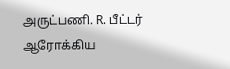அருட்பணி. R. பீட்டர் ஆரோக்கிய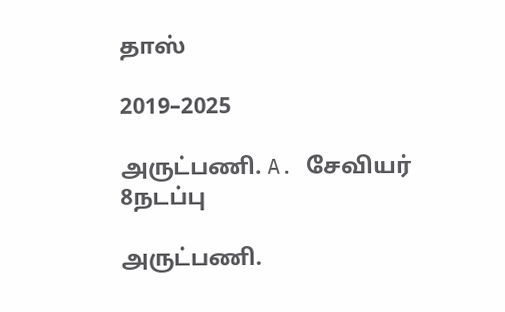தாஸ்

2019–2025

அருட்பணி. A. சேவியர்
8நடப்பு

அருட்பணி.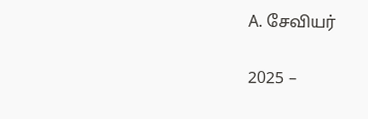A. சேவியர்

2025 –